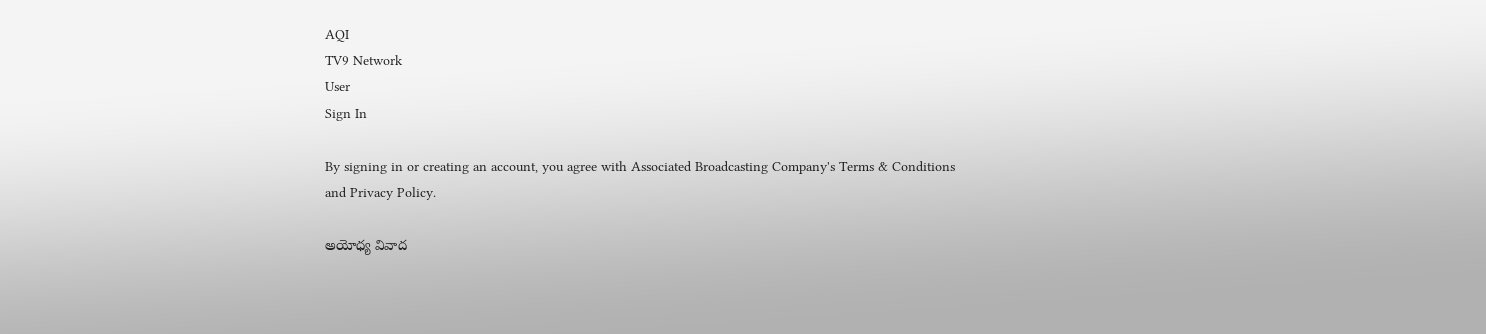AQI
TV9 Network
User
Sign In

By signing in or creating an account, you agree with Associated Broadcasting Company's Terms & Conditions and Privacy Policy.

అయోధ్య వివాద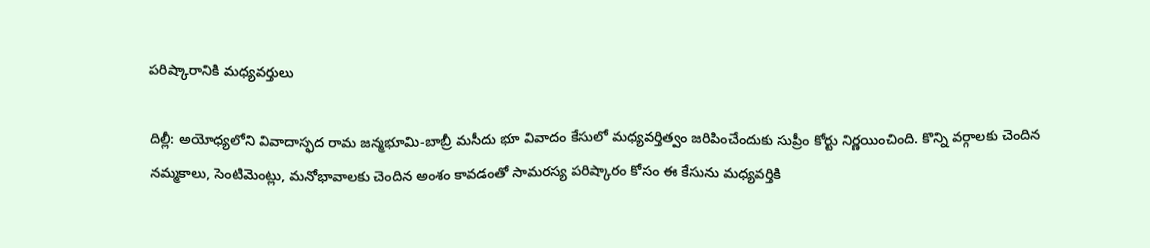పరిష్కారానికి మధ్యవర్తులు

దిల్లీ: అయోధ్యలోని వివాదాస్ఫద రామ జన్మభూమి-బాబ్రీ మసీదు భూ వివాదం కేసులో మధ్యవర్తిత్వం జరిపించేందుకు సుప్రీం కోర్టు నిర్ణయించింది. కొన్ని వర్గాలకు చెందిన నమ్మకాలు, సెంటిమెంట్లు, మనోభావాలకు చెందిన అంశం కావడంతో సామరస్య పరిష్కారం కోసం ఈ కేసును మధ్యవర్తికి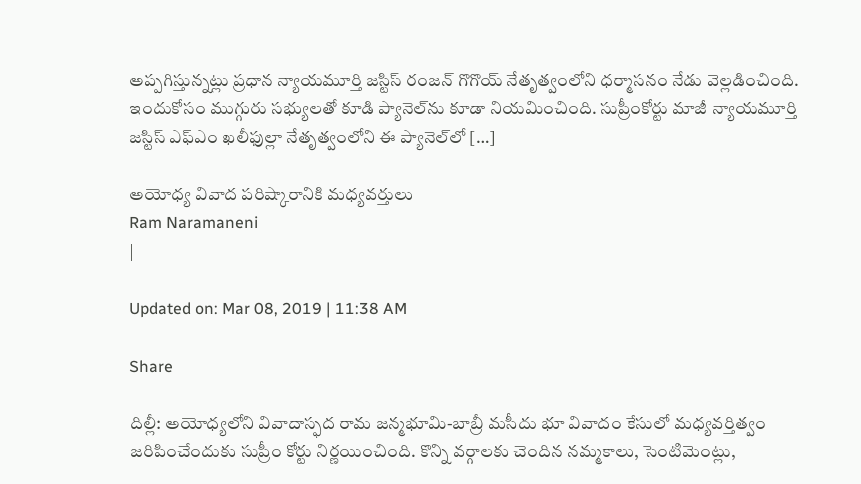అప్పగిస్తున్నట్లు ప్రధాన న్యాయమూర్తి జస్టిస్‌ రంజన్‌ గొగొయ్‌ నేతృత్వంలోని ధర్మాసనం నేడు వెల్లడించింది. ఇందుకోసం ముగ్గురు సభ్యులతో కూడి ప్యానెల్‌ను కూడా నియమించింది. సుప్రీంకోర్టు మాజీ న్యాయమూర్తి జస్టిస్‌ ఎఫ్‌ఎం ఖలీఫుల్లా నేతృత్వంలోని ఈ ప్యానెల్‌లో […]

అయోధ్య వివాద పరిష్కారానికి మధ్యవర్తులు
Ram Naramaneni
|

Updated on: Mar 08, 2019 | 11:38 AM

Share

దిల్లీ: అయోధ్యలోని వివాదాస్ఫద రామ జన్మభూమి-బాబ్రీ మసీదు భూ వివాదం కేసులో మధ్యవర్తిత్వం జరిపించేందుకు సుప్రీం కోర్టు నిర్ణయించింది. కొన్ని వర్గాలకు చెందిన నమ్మకాలు, సెంటిమెంట్లు,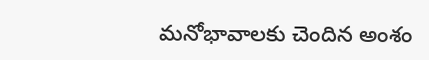మనోభావాలకు చెందిన అంశం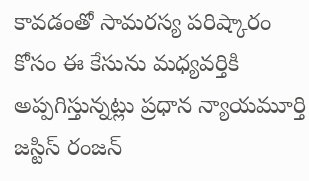కావడంతో సామరస్య పరిష్కారం కోసం ఈ కేసును మధ్యవర్తికి అప్పగిస్తున్నట్లు ప్రధాన న్యాయమూర్తి జస్టిస్‌ రంజన్‌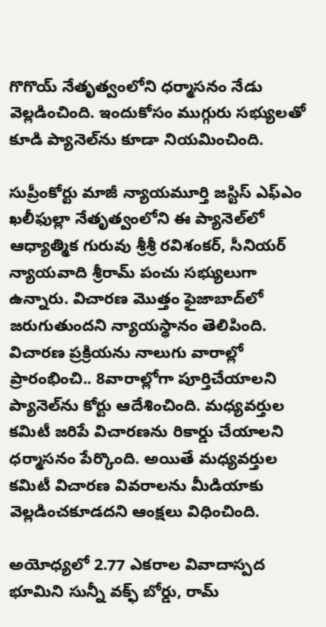గొగొయ్‌ నేతృత్వంలోని ధర్మాసనం నేడు వెల్లడించింది. ఇందుకోసం ముగ్గురు సభ్యులతో కూడి ప్యానెల్‌ను కూడా నియమించింది.

సుప్రీంకోర్టు మాజీ న్యాయమూర్తి జస్టిస్‌ ఎఫ్‌ఎం ఖలీఫుల్లా నేతృత్వంలోని ఈ ప్యానెల్‌లో ఆధ్యాత్మిక గురువు శ్రీశ్రీ రవిశంకర్‌, సీనియర్‌ న్యాయవాది శ్రీరామ్‌ పంచు సభ్యులుగా ఉన్నారు. విచారణ మొత్తం ఫైజాబాద్‌లో జరుగుతుందని న్యాయస్థానం తెలిపింది. విచారణ ప్రక్రియను నాలుగు వారాల్లో ప్రారంభించి.. 8వారాల్లోగా పూర్తిచేయాలని ప్యానెల్‌ను కోర్టు ఆదేశించింది. మధ్యవర్తుల కమిటీ జరిపే విచారణను రికార్డు చేయాలని ధర్మాసనం పేర్కొంది. అయితే మధ్యవర్తుల కమిటీ విచారణ వివరాలను మీడియాకు వెల్లడించకూడదని ఆంక్షలు విధించింది.

అయోధ్యలో 2.77 ఎకరాల వివాదాస్పద భూమిని సున్నీ వక్ఫ్‌ బోర్డు, రామ్‌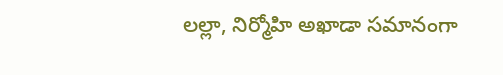లల్లా, నిర్మోహి అఖాడా సమానంగా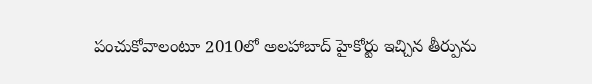పంచుకోవాలంటూ 2010లో అలహాబాద్‌ హైకోర్టు ఇచ్చిన తీర్పును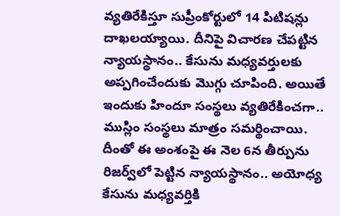వ్యతిరేకిస్తూ సుప్రీంకోర్టులో 14 పిటిషన్లు దాఖలయ్యాయి. దీనిపై విచారణ చేపట్టిన న్యాయస్థానం.. కేసును మధ్యవర్తులకు అప్పగించేందుకు మొగ్గు చూపింది. అయితే ఇందుకు హిందూ సంస్థలు వ్యతిరేకించగా.. ముస్లిం సంస్థలు మాత్రం సమర్థించాయి. దీంతో ఈ అంశంపై ఈ నెల 6న తీర్పును రిజర్వ్‌లో పెట్టిన న్యాయస్థానం.. అయోధ్య కేసును మధ్యవర్తికి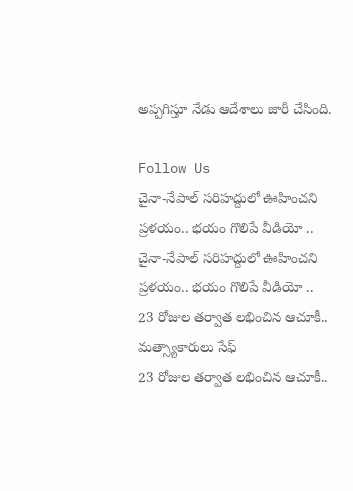అప్పగిస్తూ నేడు ఆదేశాలు జారీ చేసింది.

Follow Us
చైనా-నేపాల్ సరిహద్దులో ఊహించని ప్రళయం.. భయం గొలిపే వీడియో ..
చైనా-నేపాల్ సరిహద్దులో ఊహించని ప్రళయం.. భయం గొలిపే వీడియో ..
23 రోజుల తర్వాత లభించిన ఆచూకీ.. మత్స్యాకారులు సేఫ్
23 రోజుల తర్వాత లభించిన ఆచూకీ..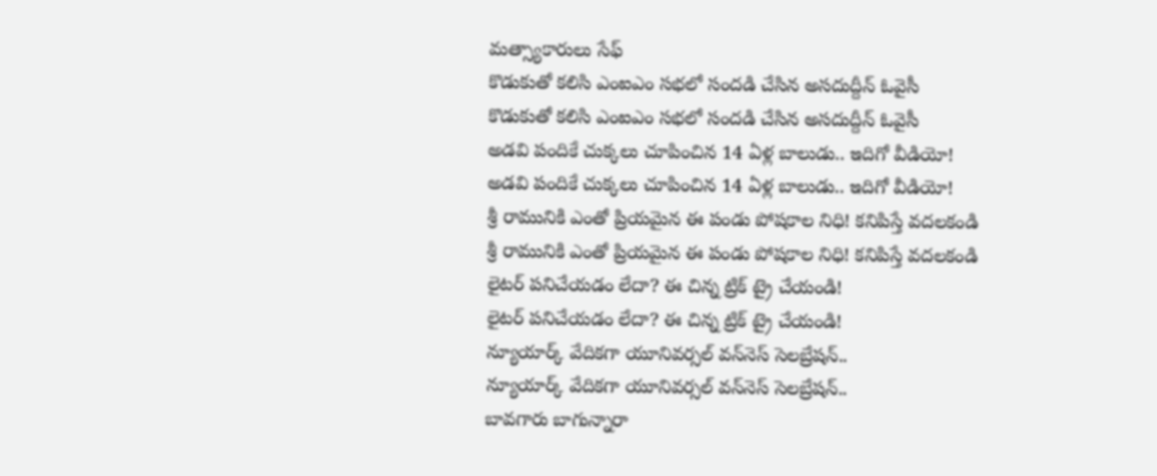మత్స్యాకారులు సేఫ్
కొడుకుతో కలిసి ఎంఐఎం సభలో సందడి చేసిన అసదుద్దీన్ ఓవైసీ
కొడుకుతో కలిసి ఎంఐఎం సభలో సందడి చేసిన అసదుద్దీన్ ఓవైసీ
అడవి పందికే చుక్కలు చూపించిన 14 ఏళ్ల బాలుడు.. ఇదిగో వీడియో!
అడవి పందికే చుక్కలు చూపించిన 14 ఏళ్ల బాలుడు.. ఇదిగో వీడియో!
శ్రీ రామునికి ఎంతో ప్రియమైన ఈ పండు పోషకాల నిధి! కనిపిస్తే వదలకండి
శ్రీ రామునికి ఎంతో ప్రియమైన ఈ పండు పోషకాల నిధి! కనిపిస్తే వదలకండి
లైటర్ పనిచేయడం లేదా? ఈ చిన్న ట్రిక్ ట్రై చేయండి!
లైటర్ పనిచేయడం లేదా? ఈ చిన్న ట్రిక్ ట్రై చేయండి!
న్యూయార్క్‌ వేదికగా యూనివర్సల్ వన్‌నెస్ సెలబ్రేషన్..
న్యూయార్క్‌ వేదికగా యూనివర్సల్ వన్‌నెస్ సెలబ్రేషన్..
బావగారు బాగున్నారా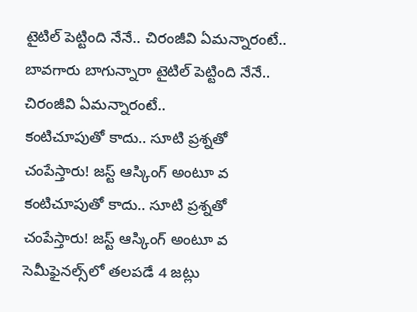టైటిల్ పెట్టింది నేనే.. చిరంజీవి ఏమన్నారంటే..
బావగారు బాగున్నారా టైటిల్ పెట్టింది నేనే.. చిరంజీవి ఏమన్నారంటే..
కంటిచూపుతో కాదు.. సూటి ప్రశ్నతో చంపేస్తారు! జస్ట్ ఆస్కింగ్ అంటూ వ
కంటిచూపుతో కాదు.. సూటి ప్రశ్నతో చంపేస్తారు! జస్ట్ ఆస్కింగ్ అంటూ వ
సెమీఫైనల్స్‌లో తలపడే 4 జట్లు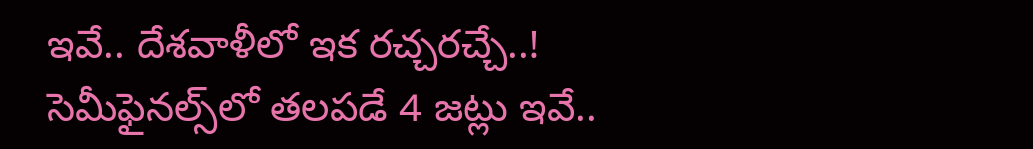ఇవే.. దేశవాళీలో ఇక రచ్చరచ్చే..!
సెమీఫైనల్స్‌లో తలపడే 4 జట్లు ఇవే..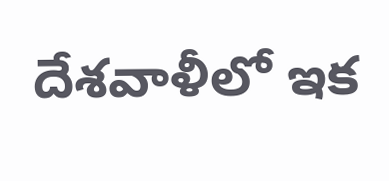దేశవాళీలో ఇక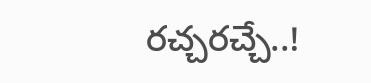రచ్చరచ్చే..!